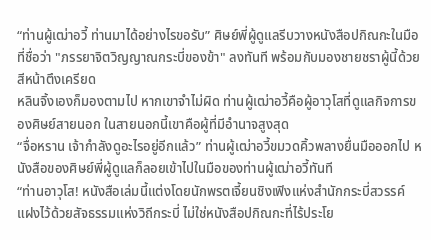“ท่านผู้เฒ่าอวี้ ท่านมาได้อย่างไรขอรับ” ศิษย์พี่ผู้ดูแลรีบวางหนังสือปกิณกะในมือที่ชื่อว่า "ภรรยาจิตวิญญาณกระบี่ของข้า" ลงทันที พร้อมกับมองชายชราผู้นี้ด้วยสีหน้าตึงเครียด
หลินจิ้งเองก็มองตามไป หากเขาจำไม่ผิด ท่านผู้เฒ่าอวี้คือผู้อาวุโสที่ดูแลกิจการของศิษย์สายนอก ในสายนอกนี้เขาคือผู้ที่มีอำนาจสูงสุด
“จื่อหราน เจ้ากำลังดูอะไรอยู่อีกแล้ว” ท่านผู้เฒ่าอวี้ขมวดคิ้วพลางยื่นมือออกไป หนังสือของศิษย์พี่ผู้ดูแลก็ลอยเข้าไปในมือของท่านผู้เฒ่าอวี้ทันที
“ท่านอาวุโส! หนังสือเล่มนี้แต่งโดยนักพรตเจี้ยนชิงเฟิงแห่งสำนักกระบี่สวรรค์ แฝงไว้ด้วยสัจธรรมแห่งวิถีกระบี่ ไม่ใช่หนังสือปกิณกะที่ไร้ประโย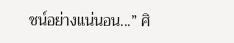ชน์อย่างแน่นอน...” ศิ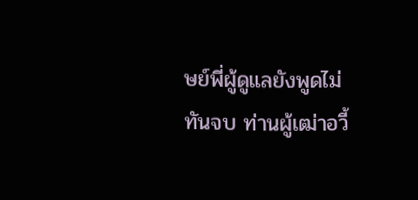ษย์พี่ผู้ดูแลยังพูดไม่ทันจบ ท่านผู้เฒ่าอวี้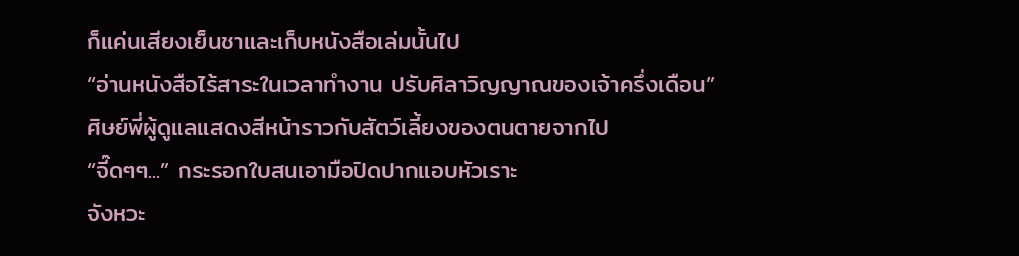ก็แค่นเสียงเย็นชาและเก็บหนังสือเล่มนั้นไป
“อ่านหนังสือไร้สาระในเวลาทำงาน ปรับศิลาวิญญาณของเจ้าครึ่งเดือน”
ศิษย์พี่ผู้ดูแลแสดงสีหน้าราวกับสัตว์เลี้ยงของตนตายจากไป
“จี๊ดๆๆ...” กระรอกใบสนเอามือปิดปากแอบหัวเราะ
จังหวะ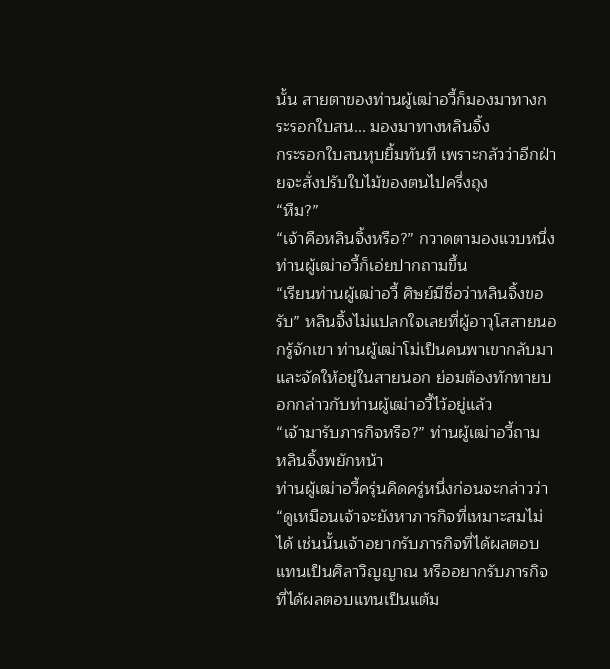นั้น สายตาของท่านผู้เฒ่าอวี้ก็มองมาทางกระรอกใบสน... มองมาทางหลินจิ้ง
กระรอกใบสนหุบยิ้มทันที เพราะกลัวว่าอีกฝ่ายจะสั่งปรับใบไม้ของตนไปครึ่งถุง
“หืม?”
“เจ้าคือหลินจิ้งหรือ?” กวาดตามองแวบหนึ่ง ท่านผู้เฒ่าอวี้ก็เอ่ยปากถามขึ้น
“เรียนท่านผู้เฒ่าอวี้ ศิษย์มีชื่อว่าหลินจิ้งขอรับ” หลินจิ้งไม่แปลกใจเลยที่ผู้อาวุโสสายนอกรู้จักเขา ท่านผู้เฒ่าโม่เป็นคนพาเขากลับมาและจัดให้อยู่ในสายนอก ย่อมต้องทักทายบอกกล่าวกับท่านผู้เฒ่าอวี้ไว้อยู่แล้ว
“เจ้ามารับภารกิจหรือ?” ท่านผู้เฒ่าอวี้ถาม
หลินจิ้งพยักหน้า
ท่านผู้เฒ่าอวี้ครุ่นคิดครู่หนึ่งก่อนจะกล่าวว่า “ดูเหมือนเจ้าจะยังหาภารกิจที่เหมาะสมไม่ได้ เช่นนั้นเจ้าอยากรับภารกิจที่ได้ผลตอบแทนเป็นศิลาวิญญาณ หรืออยากรับภารกิจที่ได้ผลตอบแทนเป็นแต้ม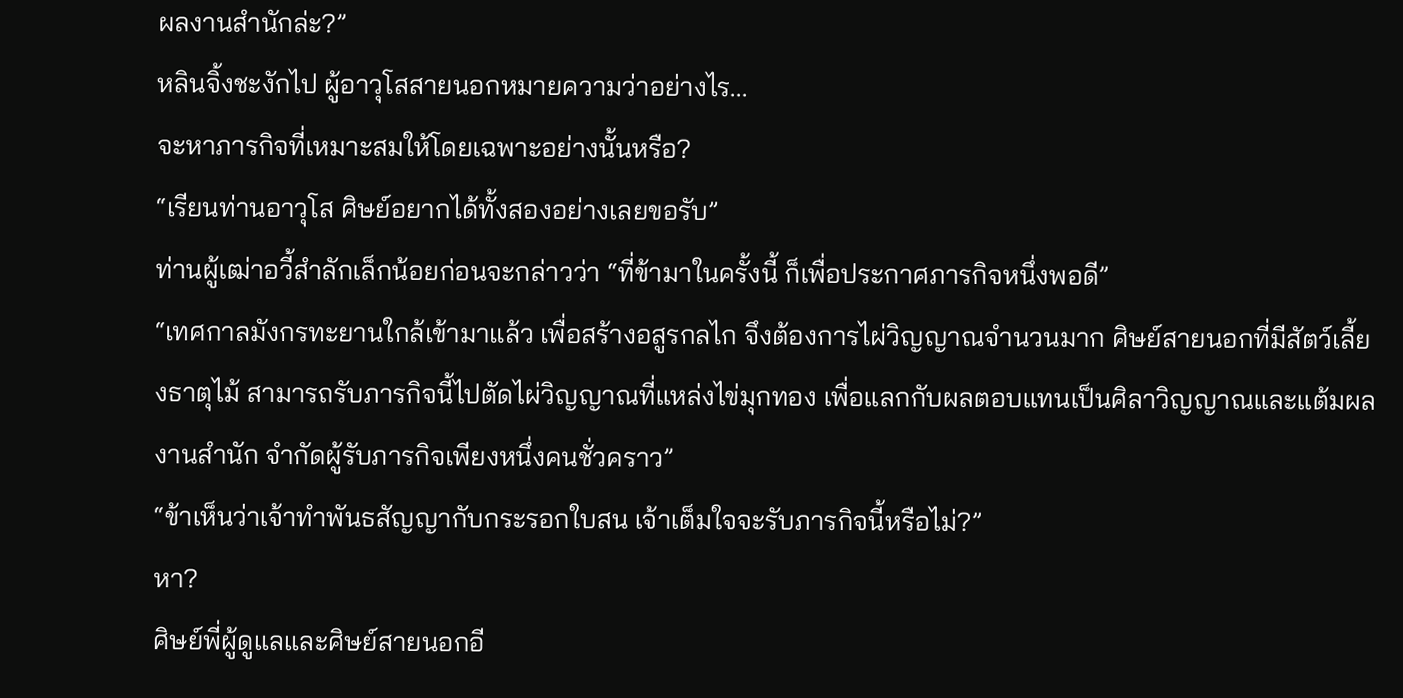ผลงานสำนักล่ะ?”
หลินจิ้งชะงักไป ผู้อาวุโสสายนอกหมายความว่าอย่างไร...
จะหาภารกิจที่เหมาะสมให้โดยเฉพาะอย่างนั้นหรือ?
“เรียนท่านอาวุโส ศิษย์อยากได้ทั้งสองอย่างเลยขอรับ”
ท่านผู้เฒ่าอวี้สำลักเล็กน้อยก่อนจะกล่าวว่า “ที่ข้ามาในครั้งนี้ ก็เพื่อประกาศภารกิจหนึ่งพอดี”
“เทศกาลมังกรทะยานใกล้เข้ามาแล้ว เพื่อสร้างอสูรกลไก จึงต้องการไผ่วิญญาณจำนวนมาก ศิษย์สายนอกที่มีสัตว์เลี้ยงธาตุไม้ สามารถรับภารกิจนี้ไปตัดไผ่วิญญาณที่แหล่งไข่มุกทอง เพื่อแลกกับผลตอบแทนเป็นศิลาวิญญาณและแต้มผลงานสำนัก จำกัดผู้รับภารกิจเพียงหนึ่งคนชั่วคราว”
“ข้าเห็นว่าเจ้าทำพันธสัญญากับกระรอกใบสน เจ้าเต็มใจจะรับภารกิจนี้หรือไม่?”
หา?
ศิษย์พี่ผู้ดูแลและศิษย์สายนอกอี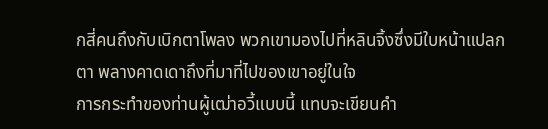กสี่คนถึงกับเบิกตาโพลง พวกเขามองไปที่หลินจิ้งซึ่งมีใบหน้าแปลกตา พลางคาดเดาถึงที่มาที่ไปของเขาอยู่ในใจ
การกระทำของท่านผู้เฒ่าอวี้แบบนี้ แทบจะเขียนคำ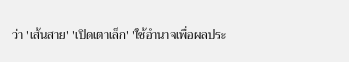ว่า 'เส้นสาย' 'เปิดเตาเล็ก' 'ใช้อำนาจเพื่อผลประ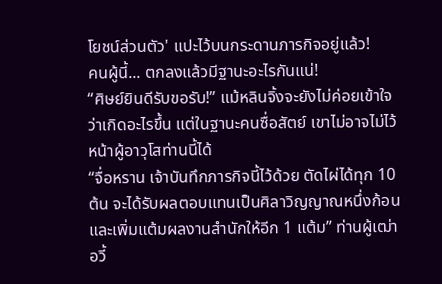โยชน์ส่วนตัว' แปะไว้บนกระดานภารกิจอยู่แล้ว!
คนผู้นี้... ตกลงแล้วมีฐานะอะไรกันแน่!
“ศิษย์ยินดีรับขอรับ!” แม้หลินจิ้งจะยังไม่ค่อยเข้าใจว่าเกิดอะไรขึ้น แต่ในฐานะคนซื่อสัตย์ เขาไม่อาจไม่ไว้หน้าผู้อาวุโสท่านนี้ได้
“จื่อหราน เจ้าบันทึกภารกิจนี้ไว้ด้วย ตัดไผ่ได้ทุก 10 ต้น จะได้รับผลตอบแทนเป็นศิลาวิญญาณหนึ่งก้อน และเพิ่มแต้มผลงานสำนักให้อีก 1 แต้ม” ท่านผู้เฒ่าอวี้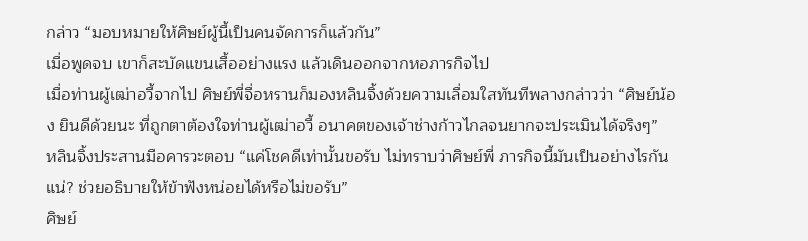กล่าว “มอบหมายให้ศิษย์ผู้นี้เป็นคนจัดการก็แล้วกัน”
เมื่อพูดจบ เขาก็สะบัดแขนเสื้ออย่างแรง แล้วเดินออกจากหอภารกิจไป
เมื่อท่านผู้เฒ่าอวี้จากไป ศิษย์พี่จื่อหรานก็มองหลินจิ้งด้วยความเลื่อมใสทันทีพลางกล่าวว่า “ศิษย์น้อง ยินดีด้วยนะ ที่ถูกตาต้องใจท่านผู้เฒ่าอวี้ อนาคตของเจ้าช่างก้าวไกลจนยากจะประเมินได้จริงๆ”
หลินจิ้งประสานมือคารวะตอบ “แค่โชคดีเท่านั้นขอรับ ไม่ทราบว่าศิษย์พี่ ภารกิจนี้มันเป็นอย่างไรกันแน่? ช่วยอธิบายให้ข้าฟังหน่อยได้หรือไม่ขอรับ”
ศิษย์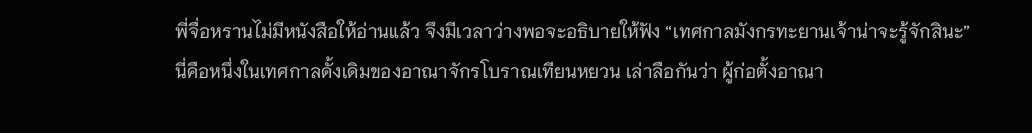พี่จื่อหรานไม่มีหนังสือให้อ่านแล้ว จึงมีเวลาว่างพอจะอธิบายให้ฟัง “เทศกาลมังกรทะยานเจ้าน่าจะรู้จักสินะ”
นี่คือหนึ่งในเทศกาลดั้งเดิมของอาณาจักรโบราณเทียนหยวน เล่าลือกันว่า ผู้ก่อตั้งอาณา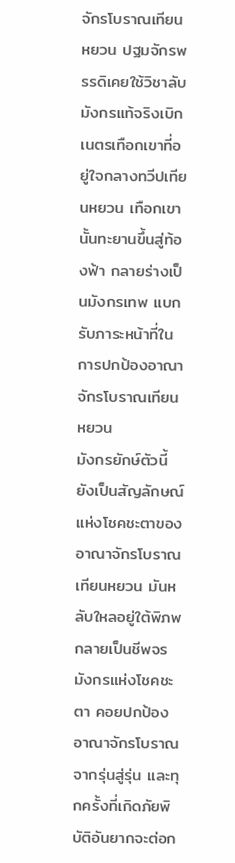จักรโบราณเทียนหยวน ปฐมจักรพรรดิเคยใช้วิชาลับมังกรแท้จริงเบิกเนตรเทือกเขาที่อยู่ใจกลางทวีปเทียนหยวน เทือกเขานั้นทะยานขึ้นสู่ท้องฟ้า กลายร่างเป็นมังกรเทพ แบกรับภาระหน้าที่ในการปกป้องอาณาจักรโบราณเทียนหยวน
มังกรยักษ์ตัวนี้ ยังเป็นสัญลักษณ์แห่งโชคชะตาของอาณาจักรโบราณเทียนหยวน มันหลับใหลอยู่ใต้พิภพ กลายเป็นชีพจรมังกรแห่งโชคชะตา คอยปกป้องอาณาจักรโบราณจากรุ่นสู่รุ่น และทุกครั้งที่เกิดภัยพิบัติอันยากจะต่อก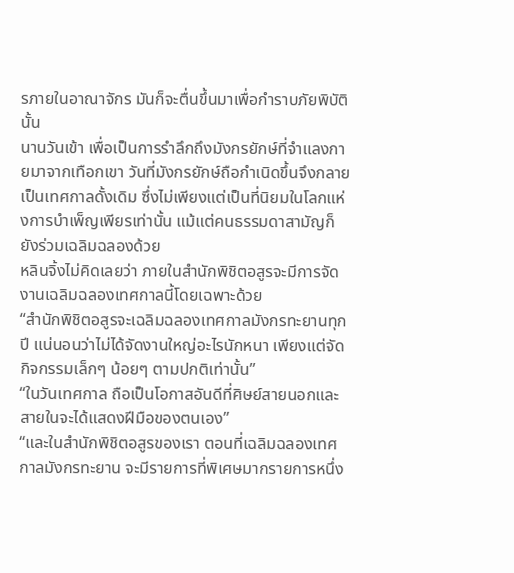รภายในอาณาจักร มันก็จะตื่นขึ้นมาเพื่อกำราบภัยพิบัตินั้น
นานวันเข้า เพื่อเป็นการรำลึกถึงมังกรยักษ์ที่จำแลงกายมาจากเทือกเขา วันที่มังกรยักษ์ถือกำเนิดขึ้นจึงกลายเป็นเทศกาลดั้งเดิม ซึ่งไม่เพียงแต่เป็นที่นิยมในโลกแห่งการบำเพ็ญเพียรเท่านั้น แม้แต่คนธรรมดาสามัญก็ยังร่วมเฉลิมฉลองด้วย
หลินจิ้งไม่คิดเลยว่า ภายในสำนักพิชิตอสูรจะมีการจัดงานเฉลิมฉลองเทศกาลนี้โดยเฉพาะด้วย
“สำนักพิชิตอสูรจะเฉลิมฉลองเทศกาลมังกรทะยานทุกปี แน่นอนว่าไม่ได้จัดงานใหญ่อะไรนักหนา เพียงแต่จัดกิจกรรมเล็กๆ น้อยๆ ตามปกติเท่านั้น”
“ในวันเทศกาล ถือเป็นโอกาสอันดีที่ศิษย์สายนอกและสายในจะได้แสดงฝีมือของตนเอง”
“และในสำนักพิชิตอสูรของเรา ตอนที่เฉลิมฉลองเทศกาลมังกรทะยาน จะมีรายการที่พิเศษมากรายการหนึ่ง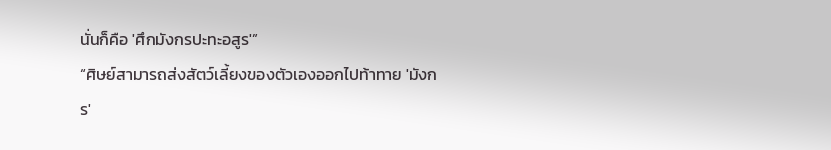นั่นก็คือ 'ศึกมังกรปะทะอสูร'”
“ศิษย์สามารถส่งสัตว์เลี้ยงของตัวเองออกไปท้าทาย 'มังกร'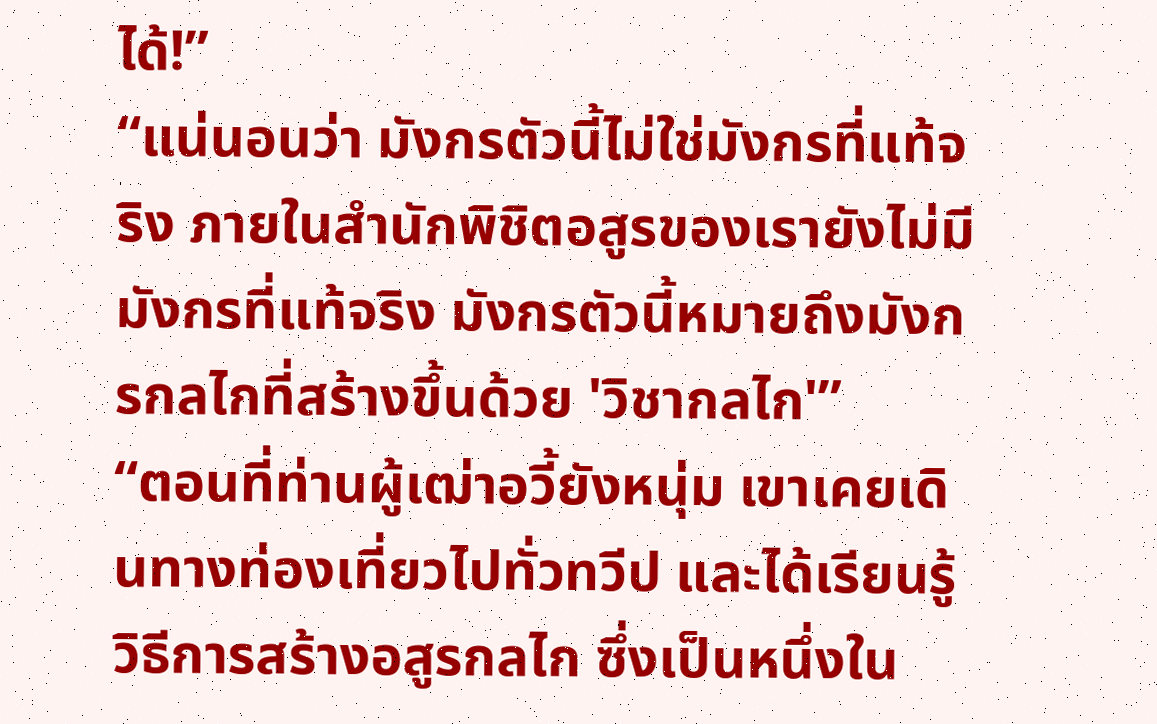ได้!”
“แน่นอนว่า มังกรตัวนี้ไม่ใช่มังกรที่แท้จริง ภายในสำนักพิชิตอสูรของเรายังไม่มีมังกรที่แท้จริง มังกรตัวนี้หมายถึงมังกรกลไกที่สร้างขึ้นด้วย 'วิชากลไก'”
“ตอนที่ท่านผู้เฒ่าอวี้ยังหนุ่ม เขาเคยเดินทางท่องเที่ยวไปทั่วทวีป และได้เรียนรู้วิธีการสร้างอสูรกลไก ซึ่งเป็นหนึ่งใน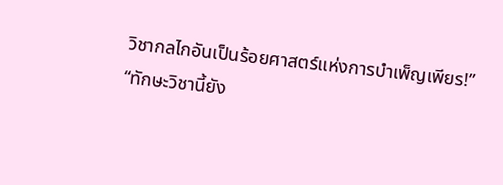วิชากลไกอันเป็นร้อยศาสตร์แห่งการบำเพ็ญเพียร!”
“ทักษะวิชานี้ยัง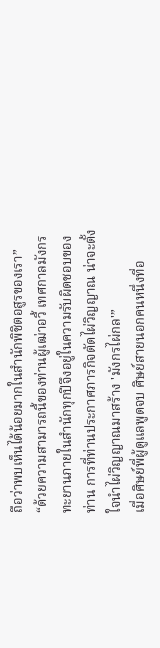ถือว่าพบเห็นได้น้อยมากในสำนักพิชิตอสูรของเรา”
“ด้วยความสามารถนี้ของท่านผู้เฒ่าอวี้ เทศกาลมังกรทะยานภายในสำนักทุกปีจึงอยู่ในความรับผิดชอบของท่าน การที่ท่านประกาศภารกิจตัดไผ่วิญญาณ น่าจะตั้งใจนำไผ่วิญญาณมาสร้าง 'มังกรไผ่กล'”
เมื่อศิษย์พี่ผู้ดูแลพูดจบ ศิษย์สายนอกคนหนึ่งที่อ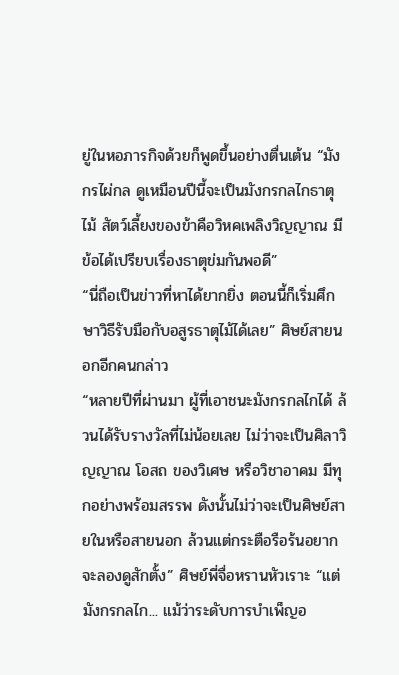ยู่ในหอภารกิจด้วยก็พูดขึ้นอย่างตื่นเต้น “มังกรไผ่กล ดูเหมือนปีนี้จะเป็นมังกรกลไกธาตุไม้ สัตว์เลี้ยงของข้าคือวิหคเพลิงวิญญาณ มีข้อได้เปรียบเรื่องธาตุข่มกันพอดี”
“นี่ถือเป็นข่าวที่หาได้ยากยิ่ง ตอนนี้ก็เริ่มศึกษาวิธีรับมือกับอสูรธาตุไม้ได้เลย” ศิษย์สายนอกอีกคนกล่าว
“หลายปีที่ผ่านมา ผู้ที่เอาชนะมังกรกลไกได้ ล้วนได้รับรางวัลที่ไม่น้อยเลย ไม่ว่าจะเป็นศิลาวิญญาณ โอสถ ของวิเศษ หรือวิชาอาคม มีทุกอย่างพร้อมสรรพ ดังนั้นไม่ว่าจะเป็นศิษย์สายในหรือสายนอก ล้วนแต่กระตือรือร้นอยากจะลองดูสักตั้ง” ศิษย์พี่จื่อหรานหัวเราะ “แต่มังกรกลไก... แม้ว่าระดับการบำเพ็ญอ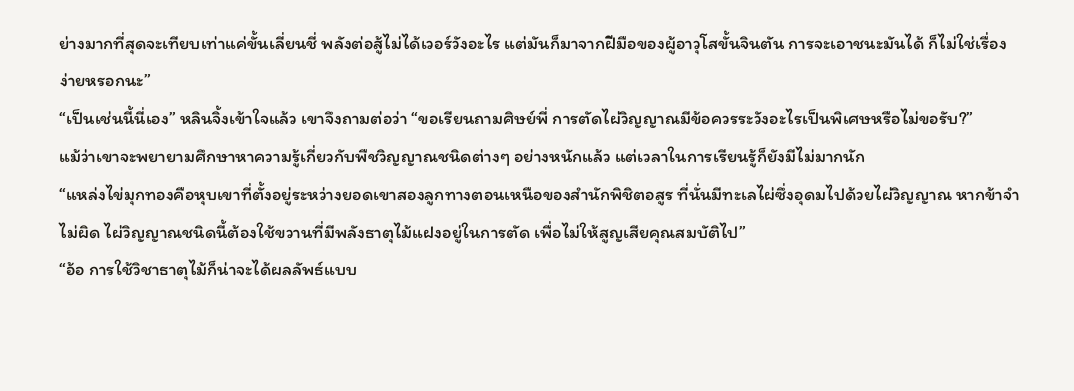ย่างมากที่สุดจะเทียบเท่าแค่ขั้นเลี่ยนชี่ พลังต่อสู้ไม่ได้เวอร์วังอะไร แต่มันก็มาจากฝีมือของผู้อาวุโสขั้นจินตัน การจะเอาชนะมันได้ ก็ไม่ใช่เรื่องง่ายหรอกนะ”
“เป็นเช่นนี้นี่เอง” หลินจิ้งเข้าใจแล้ว เขาจึงถามต่อว่า “ขอเรียนถามศิษย์พี่ การตัดไผ่วิญญาณมีข้อควรระวังอะไรเป็นพิเศษหรือไม่ขอรับ?”
แม้ว่าเขาจะพยายามศึกษาหาความรู้เกี่ยวกับพืชวิญญาณชนิดต่างๆ อย่างหนักแล้ว แต่เวลาในการเรียนรู้ก็ยังมีไม่มากนัก
“แหล่งไข่มุกทองคือหุบเขาที่ตั้งอยู่ระหว่างยอดเขาสองลูกทางตอนเหนือของสำนักพิชิตอสูร ที่นั่นมีทะเลไผ่ซึ่งอุดมไปด้วยไผ่วิญญาณ หากข้าจำไม่ผิด ไผ่วิญญาณชนิดนี้ต้องใช้ขวานที่มีพลังธาตุไม้แฝงอยู่ในการตัด เพื่อไม่ให้สูญเสียคุณสมบัติไป”
“อ้อ การใช้วิชาธาตุไม้ก็น่าจะได้ผลลัพธ์แบบ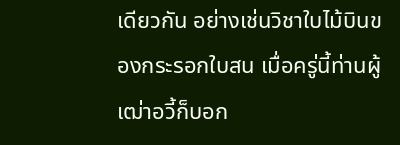เดียวกัน อย่างเช่นวิชาใบไม้บินของกระรอกใบสน เมื่อครู่นี้ท่านผู้เฒ่าอวี้ก็บอก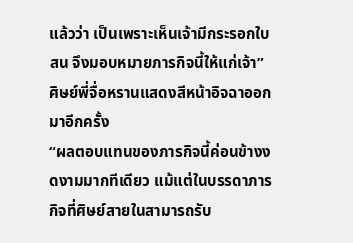แล้วว่า เป็นเพราะเห็นเจ้ามีกระรอกใบสน จึงมอบหมายภารกิจนี้ให้แก่เจ้า” ศิษย์พี่จื่อหรานแสดงสีหน้าอิจฉาออกมาอีกครั้ง
“ผลตอบแทนของภารกิจนี้ค่อนข้างงดงามมากทีเดียว แม้แต่ในบรรดาภารกิจที่ศิษย์สายในสามารถรับ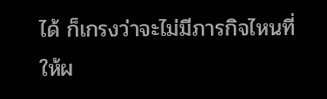ได้ ก็เกรงว่าจะไม่มีภารกิจไหนที่ให้ผ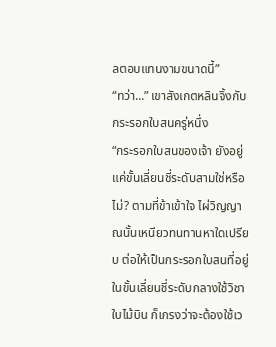ลตอบแทนงามขนาดนี้”
“ทว่า...” เขาสังเกตหลินจิ้งกับกระรอกใบสนครู่หนึ่ง
“กระรอกใบสนของเจ้า ยังอยู่แค่ขั้นเลี่ยนชี่ระดับสามใช่หรือไม่? ตามที่ข้าเข้าใจ ไผ่วิญญาณนั้นเหนียวทนทานหาใดเปรียบ ต่อให้เป็นกระรอกใบสนที่อยู่ในขั้นเลี่ยนชี่ระดับกลางใช้วิชาใบไม้บิน ก็เกรงว่าจะต้องใช้เว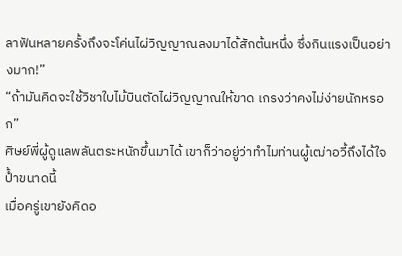ลาฟันหลายครั้งถึงจะโค่นไผ่วิญญาณลงมาได้สักต้นหนึ่ง ซึ่งกินแรงเป็นอย่างมาก!”
“ถ้ามันคิดจะใช้วิชาใบไม้บินตัดไผ่วิญญาณให้ขาด เกรงว่าคงไม่ง่ายนักหรอก”
ศิษย์พี่ผู้ดูแลพลันตระหนักขึ้นมาได้ เขาก็ว่าอยู่ว่าทำไมท่านผู้เฒ่าอวี้ถึงได้ใจป้ำขนาดนี้
เมื่อครู่เขายังคิดอ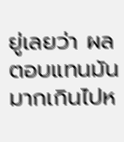ยู่เลยว่า ผลตอบแทนมันมากเกินไปห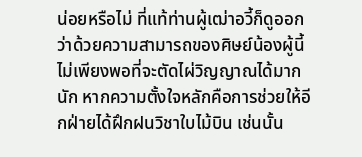น่อยหรือไม่ ที่แท้ท่านผู้เฒ่าอวี้ก็ดูออกว่าด้วยความสามารถของศิษย์น้องผู้นี้ ไม่เพียงพอที่จะตัดไผ่วิญญาณได้มากนัก หากความตั้งใจหลักคือการช่วยให้อีกฝ่ายได้ฝึกฝนวิชาใบไม้บิน เช่นนั้น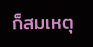ก็สมเหตุ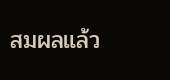สมผลแล้ว